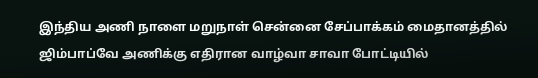இந்திய அணி நாளை மறுநாள் சென்னை சேப்பாக்கம் மைதானத்தில் ஜிம்பாப்வே அணிக்கு எதிரான வாழ்வா சாவா போட்டியில்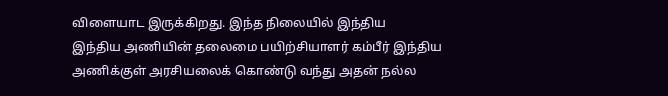விளையாட இருக்கிறது. இந்த நிலையில் இந்திய
இந்திய அணியின் தலைமை பயிற்சியாளர் கம்பீர் இந்திய அணிக்குள் அரசியலைக் கொண்டு வந்து அதன் நல்ல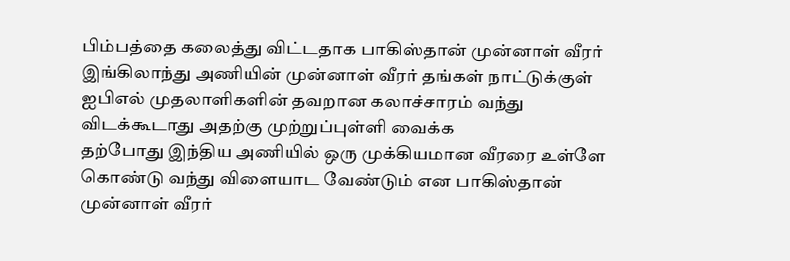பிம்பத்தை கலைத்து விட்டதாக பாகிஸ்தான் முன்னாள் வீரர்
இங்கிலாந்து அணியின் முன்னாள் வீரர் தங்கள் நாட்டுக்குள் ஐபிஎல் முதலாளிகளின் தவறான கலாச்சாரம் வந்து விடக்கூடாது அதற்கு முற்றுப்புள்ளி வைக்க
தற்போது இந்திய அணியில் ஒரு முக்கியமான வீரரை உள்ளே கொண்டு வந்து விளையாட வேண்டும் என பாகிஸ்தான் முன்னாள் வீரர்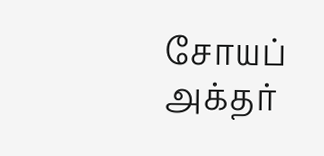சோயப் அக்தர்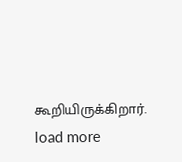கூறியிருக்கிறார்.
load more